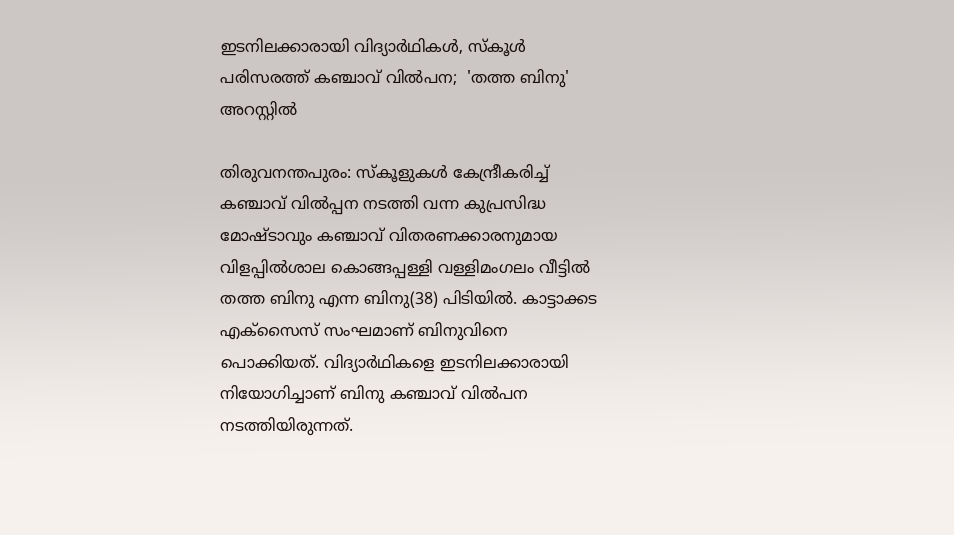ഇടനിലക്കാരായി വിദ്യാര്‍ഥികള്‍, സ്കൂള്‍ പരിസരത്ത് കഞ്ചാവ് വില്‍പന;  'തത്ത ബിനു' അറസ്റ്റില്‍

തിരുവനന്തപുരം: സ്കൂളുകള്‍ കേന്ദ്രീകരിച്ച്‌ കഞ്ചാവ് വില്‍പ്പന നടത്തി വന്ന കുപ്രസിദ്ധ മോഷ്ടാവും കഞ്ചാവ് വിതരണക്കാരനുമായ വിളപ്പില്‍ശാല കൊങ്ങപ്പള്ളി വള്ളിമംഗലം വീട്ടില്‍ തത്ത ബിനു എന്ന ബിനു(38) പിടിയില്‍. കാട്ടാക്കട എക്സൈസ് സംഘമാണ് ബിനുവിനെ പൊക്കിയത്. വിദ്യാര്‍ഥികളെ ഇടനിലക്കാരായി നിയോഗിച്ചാണ് ബിനു കഞ്ചാവ് വില്‍പന നടത്തിയിരുന്നത്.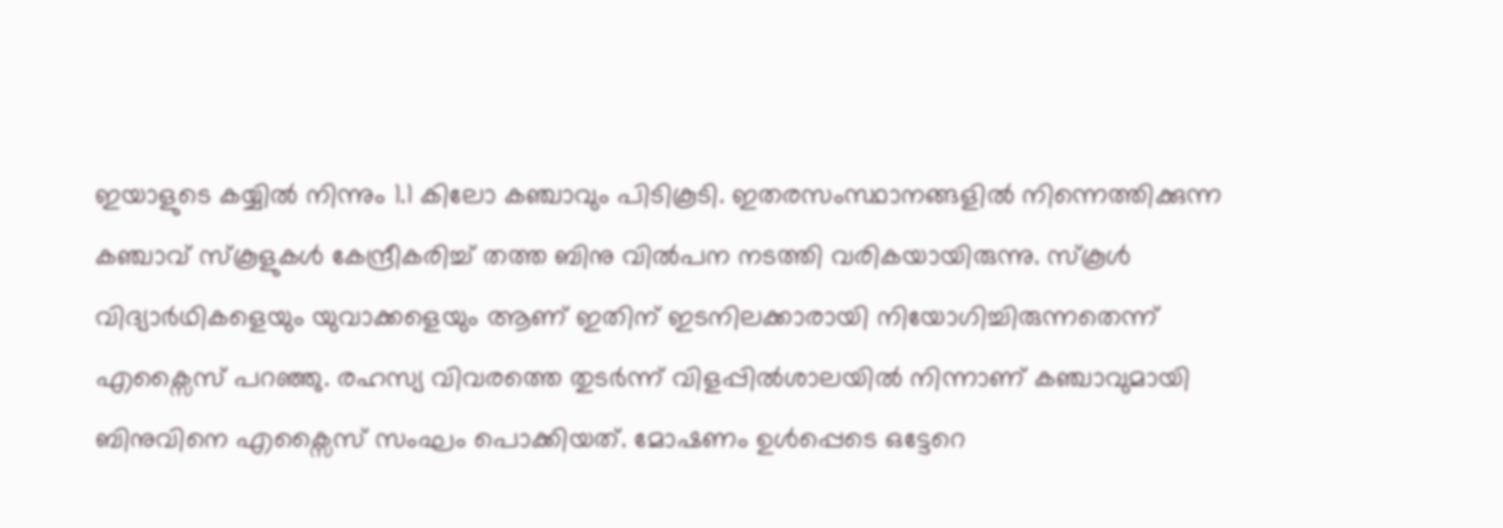ഇയാളുടെ കയ്യില്‍ നിന്നും 1.1 കിലോ കഞ്ചാവും പിടികൂടി. ഇതരസംസ്ഥാനങ്ങളില്‍ നിന്നെത്തിക്കുന്ന കഞ്ചാവ് സ്കൂളുകള്‍ കേന്ദ്രീകരിച്ച്‌ തത്ത ബിനു വില്‍പന നടത്തി വരികയായിരുന്നു. സ്കൂള്‍ വിദ്യാര്‍ഥികളെയും യുവാക്കളെയും ആണ് ഇതിന് ഇടനിലക്കാരായി നിയോഗിച്ചിരുന്നതെന്ന് എക്സൈസ് പറഞ്ഞു. രഹസ്യ വിവരത്തെ തുടര്‍ന്ന് വിളപ്പില്‍ശാലയില്‍ നിന്നാണ് കഞ്ചാവുമായി ബിനുവിനെ എക്സൈസ് സംഘം പൊക്കിയത്. മോഷണം ഉള്‍പ്പെടെ ഒട്ടേറെ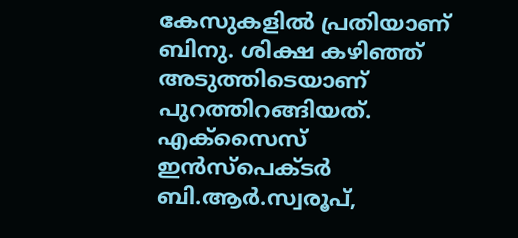കേസുകളില്‍ പ്രതിയാണ് ബിനു. ശിക്ഷ കഴിഞ്ഞ് അടുത്തിടെയാണ് പുറത്തിറങ്ങിയത്. എക്സൈസ് ഇന്‍സ്പെക്ടര്‍ ബി.ആര്‍.സ്വരൂപ്,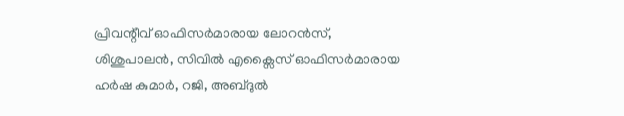പ്രിവന്റീവ് ഓഫിസര്‍മാരായ ലോറന്‍സ്, ശിശുപാലന്‍, സിവില്‍ എക്സൈസ് ഓഫിസര്‍മാരായ ഹര്‍ഷ കുമാര്‍, റജി, അബ്ദുല്‍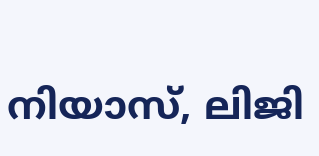നിയാസ്, ലിജി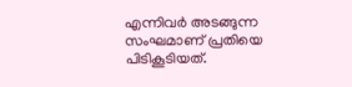എന്നിവര്‍ അടങ്ങുന്ന സംഘമാണ് പ്രതിയെ പിടികൂടിയത്.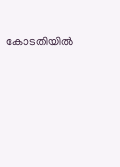കോടതിയില്‍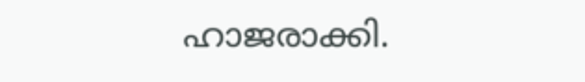ഹാജരാക്കി.